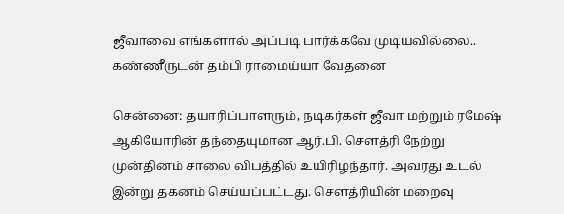ஜீவாவை எங்களால் அப்படி பார்க்கவே முடியவில்லை.. கண்ணீருடன் தம்பி ராமைய்யா வேதனை

சென்னை: தயாரிப்பாளரும், நடிகர்கள் ஜீவா மற்றும் ரமேஷ் ஆகியோரின் தந்தையுமான ஆர்.பி. சௌத்ரி நேற்று முன்தினம் சாலை விபத்தில் உயிரிழந்தார். அவரது உடல் இன்று தகனம் செய்யப்பட்டது. சௌத்ரியின் மறைவு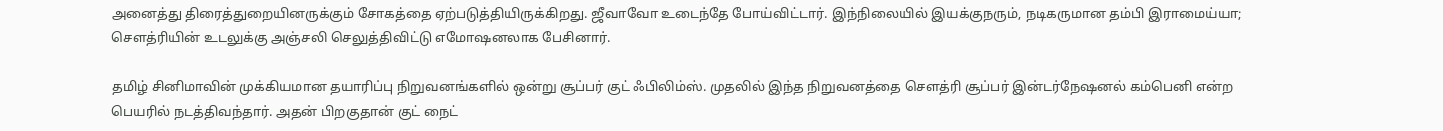அனைத்து திரைத்துறையினருக்கும் சோகத்தை ஏற்படுத்தியிருக்கிறது. ஜீவாவோ உடைந்தே போய்விட்டார். இந்நிலையில் இயக்குநரும், நடிகருமான தம்பி இராமைய்யா; சௌத்ரியின் உடலுக்கு அஞ்சலி செலுத்திவிட்டு எமோஷனலாக பேசினார்.

தமிழ் சினிமாவின் முக்கியமான தயாரிப்பு நிறுவனங்களில் ஒன்று சூப்பர் குட் ஃபிலிம்ஸ். முதலில் இந்த நிறுவனத்தை சௌத்ரி சூப்பர் இன்டர்நேஷனல் கம்பெனி என்ற பெயரில் நடத்திவந்தார். அதன் பிறகுதான் குட் நைட்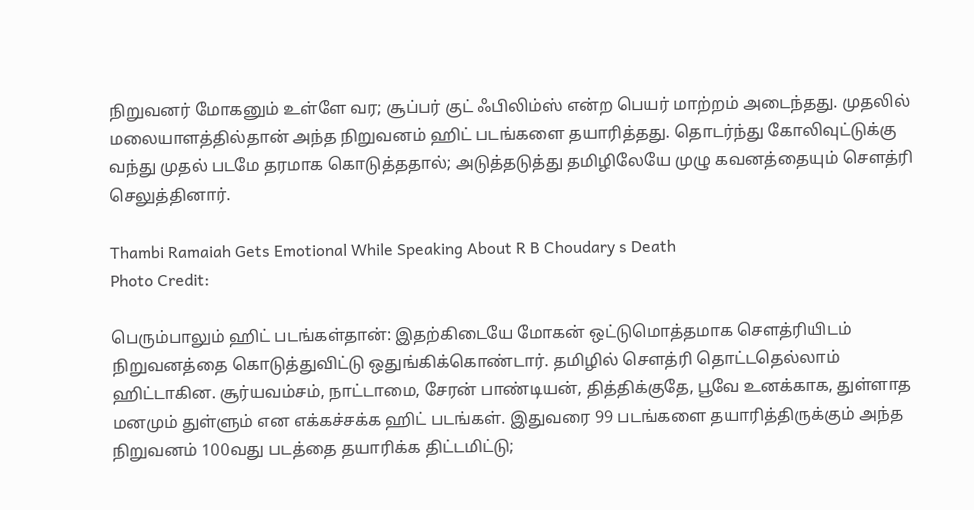நிறுவனர் மோகனும் உள்ளே வர; சூப்பர் குட் ஃபிலிம்ஸ் என்ற பெயர் மாற்றம் அடைந்தது. முதலில் மலையாளத்தில்தான் அந்த நிறுவனம் ஹிட் படங்களை தயாரித்தது. தொடர்ந்து கோலிவுட்டுக்கு வந்து முதல் படமே தரமாக கொடுத்ததால்; அடுத்தடுத்து தமிழிலேயே முழு கவனத்தையும் சௌத்ரி செலுத்தினார்.

Thambi Ramaiah Gets Emotional While Speaking About R B Choudary s Death
Photo Credit:

பெரும்பாலும் ஹிட் படங்கள்தான்: இதற்கிடையே மோகன் ஒட்டுமொத்தமாக சௌத்ரியிடம் நிறுவனத்தை கொடுத்துவிட்டு ஒதுங்கிக்கொண்டார். தமிழில் சௌத்ரி தொட்டதெல்லாம் ஹிட்டாகின. சூர்யவம்சம், நாட்டாமை, சேரன் பாண்டியன், தித்திக்குதே, பூவே உனக்காக, துள்ளாத மனமும் துள்ளும் என எக்கச்சக்க ஹிட் படங்கள். இதுவரை 99 படங்களை தயாரித்திருக்கும் அந்த நிறுவனம் 100வது படத்தை தயாரிக்க திட்டமிட்டு;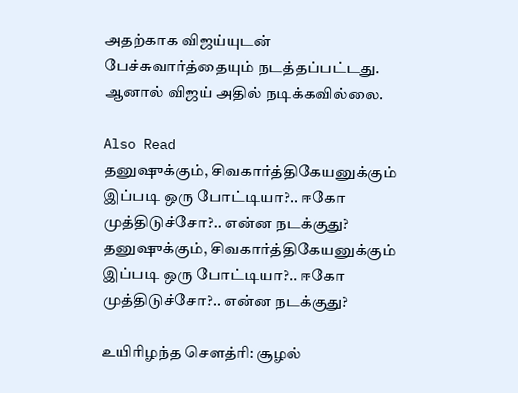அதற்காக விஜய்யுடன் பேச்சுவார்த்தையும் நடத்தப்பட்டது. ஆனால் விஜய் அதில் நடிக்கவில்லை.

Also Read
தனுஷுக்கும், சிவகார்த்திகேயனுக்கும் இப்படி ஒரு போட்டியா?.. ஈகோ முத்திடுச்சோ?.. என்ன நடக்குது?
தனுஷுக்கும், சிவகார்த்திகேயனுக்கும் இப்படி ஒரு போட்டியா?.. ஈகோ முத்திடுச்சோ?.. என்ன நடக்குது?

உயிரிழந்த சௌத்ரி: சூழல்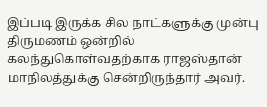இப்படி இருக்க சில நாட்களுக்கு முன்பு திருமணம் ஒன்றில் கலந்துகொள்வதற்காக ராஜஸ்தான் மாநிலத்துக்கு சென்றிருந்தார் அவர்.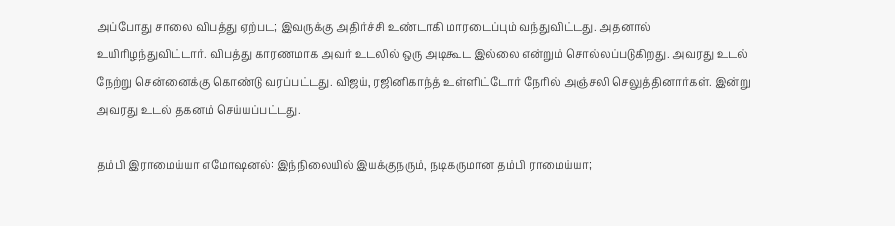அப்போது சாலை விபத்து ஏற்பட; இவருக்கு அதிர்ச்சி உண்டாகி மாரடைப்பும் வந்துவிட்டது. அதனால் உயிரிழந்துவிட்டார். விபத்து காரணமாக அவர் உடலில் ஒரு அடிகூட இல்லை என்றும் சொல்லப்படுகிறது. அவரது உடல் நேற்று சென்னைக்கு கொண்டு வரப்பட்டது. விஜய், ரஜினிகாந்த் உள்ளிட்டோர் நேரில் அஞ்சலி செலுத்தினார்கள். இன்று அவரது உடல் தகனம் செய்யப்பட்டது.

தம்பி இராமைய்யா எமோஷனல்: இந்நிலையில் இயக்குநரும், நடிகருமான தம்பி ராமைய்யா;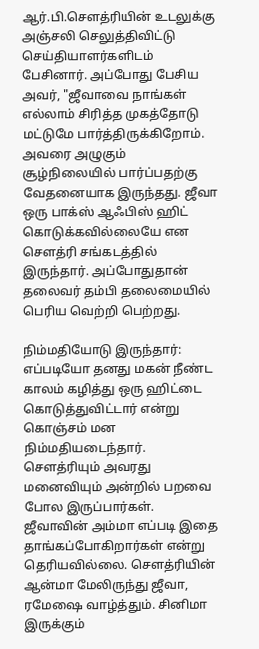ஆர்.பி.சௌத்ரியின் உடலுக்கு அஞ்சலி செலுத்திவிட்டு செய்தியாளர்களிடம் பேசினார். அப்போது பேசிய அவர், "ஜீவாவை நாங்கள் எல்லாம் சிரித்த முகத்தோடு மட்டுமே பார்த்திருக்கிறோம். அவரை அழுகும் சூழ்நிலையில் பார்ப்பதற்கு வேதனையாக இருந்தது. ஜீவா ஒரு பாக்ஸ் ஆஃபிஸ் ஹிட் கொடுக்கவில்லையே என சௌத்ரி சங்கடத்தில் இருந்தார். அப்போதுதான் தலைவர் தம்பி தலைமையில் பெரிய வெற்றி பெற்றது.

நிம்மதியோடு இருந்தார்: எப்படியோ தனது மகன் நீண்ட காலம் கழித்து ஒரு ஹிட்டை கொடுத்துவிட்டார் என்று கொஞ்சம் மன நிம்மதியடைந்தார். சௌத்ரியும் அவரது மனைவியும் அன்றில் பறவை போல இருப்பார்கள். ஜீவாவின் அம்மா எப்படி இதை தாங்கப்போகிறார்கள் என்று தெரியவில்லை. சௌத்ரியின் ஆன்மா மேலிருந்து ஜீவா, ரமேஷை வாழ்த்தும். சினிமா இருக்கும்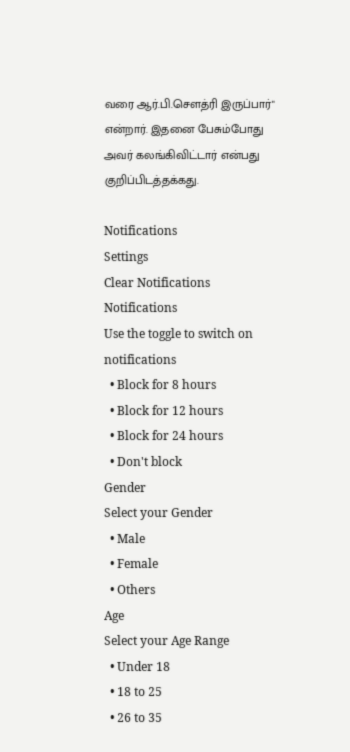வரை ஆர்.பி.சௌத்ரி இருப்பார்" என்றார். இதனை பேசும்போது அவர் கலங்கிவிட்டார் என்பது குறிப்பிடத்தக்கது.

Notifications
Settings
Clear Notifications
Notifications
Use the toggle to switch on notifications
  • Block for 8 hours
  • Block for 12 hours
  • Block for 24 hours
  • Don't block
Gender
Select your Gender
  • Male
  • Female
  • Others
Age
Select your Age Range
  • Under 18
  • 18 to 25
  • 26 to 35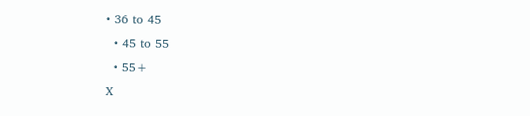• 36 to 45
  • 45 to 55
  • 55+
X